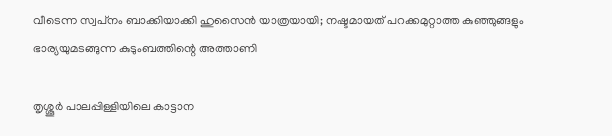വീടെന്ന സ്വപ്‌നം ബാക്കിയാക്കി ഹുസൈൻ യാത്രയായി; നഷ്ടമായത് പറക്കമുറ്റാത്ത കുഞ്ഞുങ്ങളും ഭാര്യയുമടങ്ങുന്ന കുടുംബത്തിന്റെ അത്താണി

തൃശ്ശൂർ പാലപ്പിള്ളിയിലെ കാട്ടാന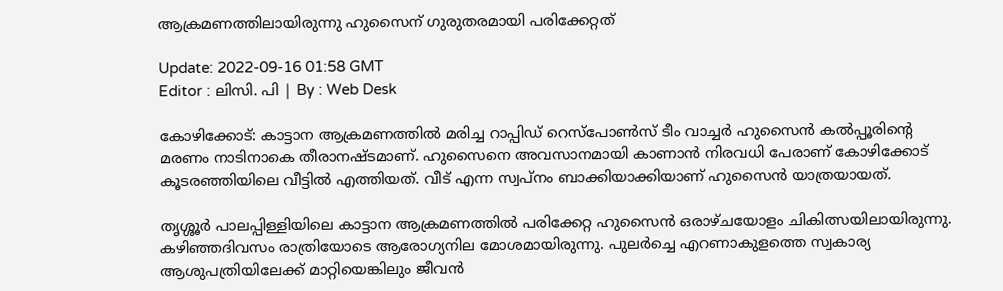ആക്രമണത്തിലായിരുന്നു ഹുസൈന് ഗുരുതരമായി പരിക്കേറ്റത്

Update: 2022-09-16 01:58 GMT
Editor : ലിസി. പി | By : Web Desk

കോഴിക്കോട്: കാട്ടാന ആക്രമണത്തിൽ മരിച്ച റാപ്പിഡ് റെസ്‌പോൺസ് ടീം വാച്ചർ ഹുസൈൻ കൽപ്പൂരിന്റെ മരണം നാടിനാകെ തീരാനഷ്ടമാണ്. ഹുസൈനെ അവസാനമായി കാണാൻ നിരവധി പേരാണ് കോഴിക്കോട് കൂടരഞ്ഞിയിലെ വീട്ടിൽ എത്തിയത്. വീട് എന്ന സ്വപ്നം ബാക്കിയാക്കിയാണ് ഹുസൈൻ യാത്രയായത്.

തൃശ്ശൂർ പാലപ്പിള്ളിയിലെ കാട്ടാന ആക്രമണത്തില്‍ പരിക്കേറ്റ ഹുസൈൻ ഒരാഴ്ചയോളം ചികിത്സയിലായിരുന്നു. കഴിഞ്ഞദിവസം രാത്രിയോടെ ആരോഗ്യനില മോശമായിരുന്നു. പുലർച്ചെ എറണാകുളത്തെ സ്വകാര്യ ആശുപത്രിയിലേക്ക് മാറ്റിയെങ്കിലും ജീവൻ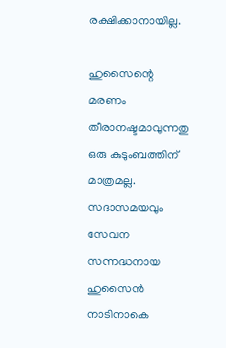രക്ഷിക്കാനായില്ല.

ഹുസൈന്റെ മരണം തീരാനഷ്ടമാവുന്നതു ഒരു കുടുംബത്തിന് മാത്രമല്ല. സദാസമയവും സേവന സന്നദ്ധനായ ഹുസൈൻ നാടിനാകെ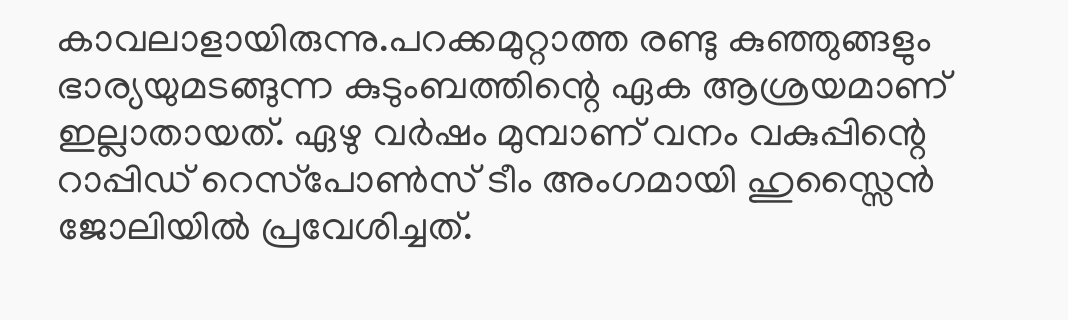കാവലാളായിരുന്നു.പറക്കമുറ്റാത്ത രണ്ടു കുഞ്ഞുങ്ങളും ഭാര്യയുമടങ്ങുന്ന കുടുംബത്തിന്റെ ഏക ആശ്രയമാണ് ഇല്ലാതായത്. ഏഴു വർഷം മുമ്പാണ് വനം വകുപ്പിന്റെ റാപ്പിഡ് റെസ്‌പോൺസ് ടീം അംഗമായി ഹുസ്സൈൻ ജോലിയിൽ പ്രവേശിച്ചത്.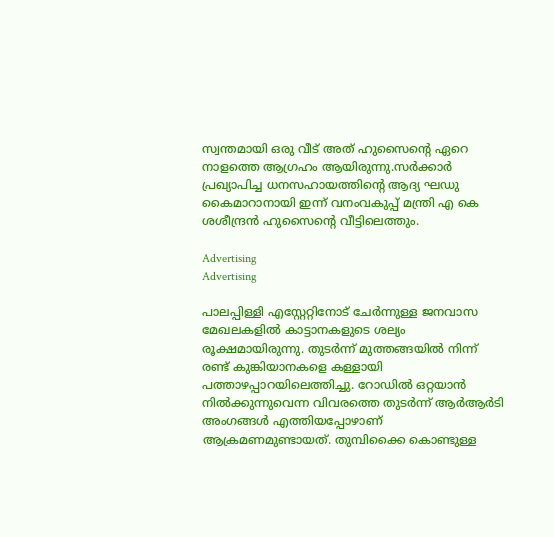സ്വന്തമായി ഒരു വീട് അത് ഹുസൈന്റെ ഏറെ നാളത്തെ ആഗ്രഹം ആയിരുന്നു.സർക്കാർ പ്രഖ്യാപിച്ച ധനസഹായത്തിന്റെ ആദ്യ ഘഡു കൈമാറാനായി ഇന്ന് വനംവകുപ്പ് മന്ത്രി എ കെ ശശീന്ദ്രൻ ഹുസൈന്റെ വീട്ടിലെത്തും.

Advertising
Advertising

പാലപ്പിള്ളി എസ്റ്റേറ്റിനോട് ചേർന്നുള്ള ജനവാസ മേഖലകളിൽ കാട്ടാനകളുടെ ശല്യം രൂക്ഷമായിരുന്നു. തുടർന്ന് മുത്തങ്ങയിൽ നിന്ന് രണ്ട് കുങ്കിയാനകളെ കള്ളായി പത്താഴപ്പാറയിലെത്തിച്ചു. റോഡിൽ ഒറ്റയാൻ നിൽക്കുന്നുവെന്ന വിവരത്തെ തുടർന്ന് ആർആർടി അംഗങ്ങൾ എത്തിയപ്പോഴാണ് ആക്രമണമുണ്ടായത്. തുമ്പിക്കൈ കൊണ്ടുള്ള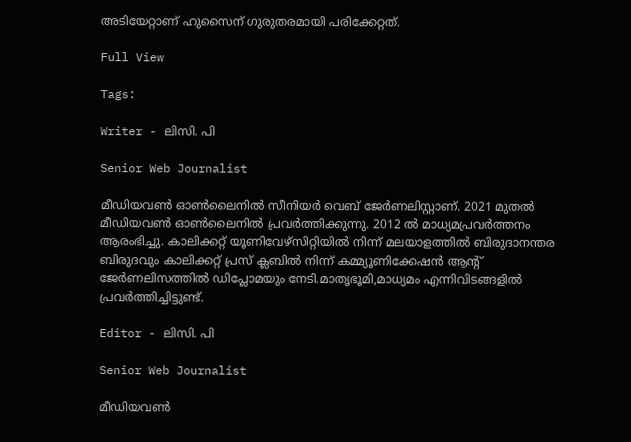അടിയേറ്റാണ് ഹുസൈന് ഗുരുതരമായി പരിക്കേറ്റത്.

Full View

Tags:

Writer - ലിസി. പി

Senior Web Journalist

മീഡിയവൺ ഓൺലൈനിൽ സീനിയർ വെബ് ജേർണലിസ്റ്റാണ്. 2021 മുതൽ മീഡിയവൺ ഓൺലൈനിൽ പ്രവർത്തിക്കുന്നു. 2012 ല്‍ മാധ്യമപ്രവര്‍ത്തനം ആരംഭിച്ചു. കാലിക്കറ്റ് യൂണിവേഴ്‌സിറ്റിയിൽ നിന്ന് മലയാളത്തിൽ ബിരുദാനന്തര ബിരുദവും കാലിക്കറ്റ് പ്രസ് ക്ലബിൽ നിന്ന് കമ്മ്യൂണിക്കേഷൻ ആന്റ് ജേർണലിസത്തിൽ ഡിപ്ലോമയും നേടി.മാതൃഭൂമി,മാധ്യമം എന്നിവിടങ്ങളിൽ പ്രവർത്തിച്ചിട്ടുണ്ട്.

Editor - ലിസി. പി

Senior Web Journalist

മീഡിയവൺ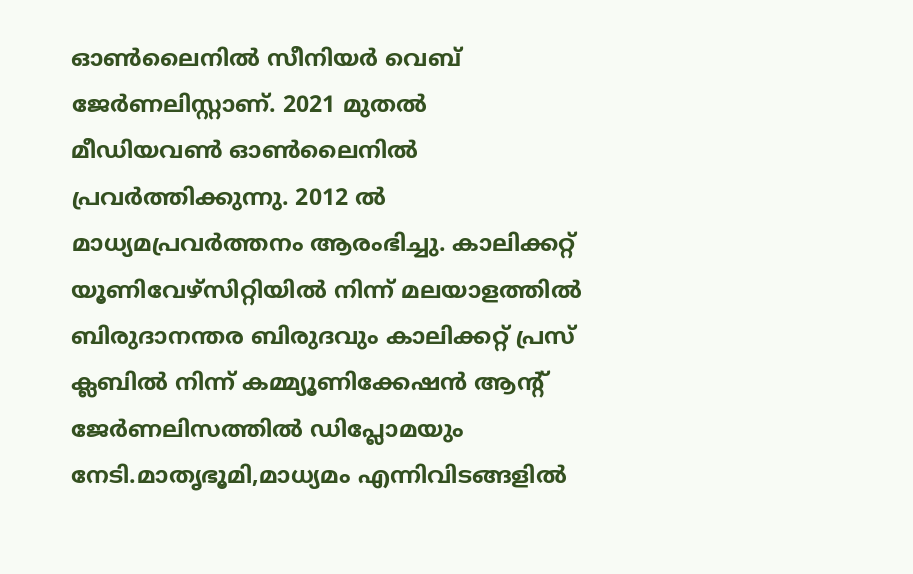ഓൺലൈനിൽ സീനിയർ വെബ് ജേർണലിസ്റ്റാണ്. 2021 മുതൽ മീഡിയവൺ ഓൺലൈനിൽ പ്രവർത്തിക്കുന്നു. 2012 ല്‍ മാധ്യമപ്രവര്‍ത്തനം ആരംഭിച്ചു. കാലിക്കറ്റ് യൂണിവേഴ്‌സിറ്റിയിൽ നിന്ന് മലയാളത്തിൽ ബിരുദാനന്തര ബിരുദവും കാലിക്കറ്റ് പ്രസ് ക്ലബിൽ നിന്ന് കമ്മ്യൂണിക്കേഷൻ ആന്റ് ജേർണലിസത്തിൽ ഡിപ്ലോമയും നേടി.മാതൃഭൂമി,മാധ്യമം എന്നിവിടങ്ങളിൽ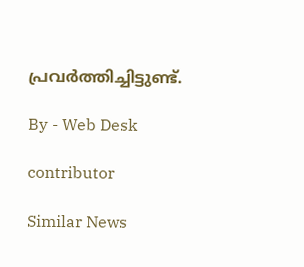പ്രവർത്തിച്ചിട്ടുണ്ട്.

By - Web Desk

contributor

Similar News